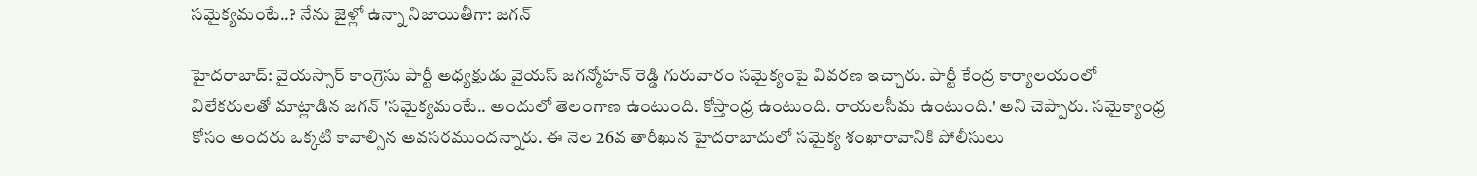సమైక్యమంటే..? నేను జైళ్లో ఉన్నా నిజాయితీగా: జగన్

హైదరాబాద్: వైయస్సార్ కాంగ్రెసు పార్టీ అధ్యక్షుడు వైయస్ జగన్మోహన్ రెడ్డి గురువారం సమైక్యంపై వివరణ ఇచ్చారు. పార్టీ కేంద్ర కార్యాలయంలో విలేకరులతో మాట్లాడిన జగన్ 'సమైక్యమంటే.. అందులో తెలంగాణ ఉంటుంది. కోస్తాంధ్ర ఉంటుంది. రాయలసీమ ఉంటుంది.' అని చెప్పారు. సమైక్యాంధ్ర కోసం అందరు ఒక్కటి కావాల్సిన అవసరముందన్నారు. ఈ నెల 26వ తారీఖున హైదరాబాదులో సమైక్య శంఖారావానికి పోలీసులు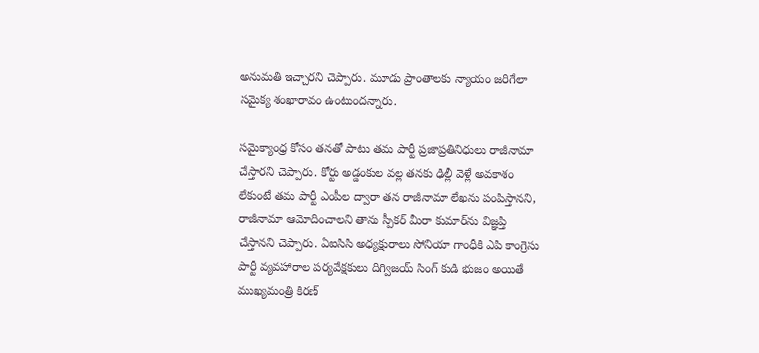అనుమతి ఇచ్చారని చెప్పారు. మూడు ప్రాంతాలకు న్యాయం జరిగేలా సమైక్య శంఖారావం ఉంటుందన్నారు.

సమైక్యాంధ్ర కోసం తనతో పాటు తమ పార్టీ ప్రజాప్రతినిధులు రాజీనామా చేస్తారని చెప్పారు. కోర్టు అడ్డంకుల వల్ల తనకు ఢిల్లీ వెళ్లే అవకాశం లేకుంటే తమ పార్టీ ఎంపీల ద్వారా తన రాజీనామా లేఖను పంపిస్తానని, రాజీనామా ఆమోదించాలని తాను స్పీకర్ మీరా కుమార్‌ను విజ్ఞప్తి చేస్తానని చెప్పారు. ఏఐసిసి అధ్యక్షురాలు సోనియా గాంధీకి ఎపి కాంగ్రెసు పార్టీ వ్యవహారాల పర్యవేక్షకులు దిగ్విజయ్ సింగ్ కుడి భుజం అయితే ముఖ్యమంత్రి కిరణ్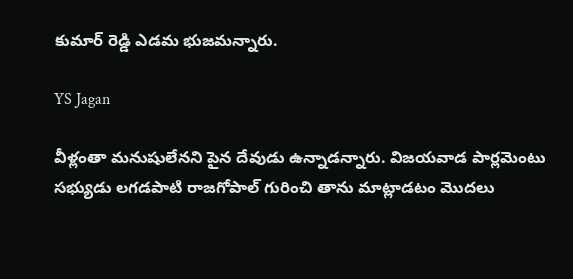కుమార్ రెడ్డి ఎడమ భుజమన్నారు.

YS Jagan

వీళ్లంతా మనుషులేనని పైన దేవుడు ఉన్నాడన్నారు. విజయవాడ పార్లమెంటు సభ్యుడు లగడపాటి రాజగోపాల్ గురించి తాను మాట్లాడటం మొదలు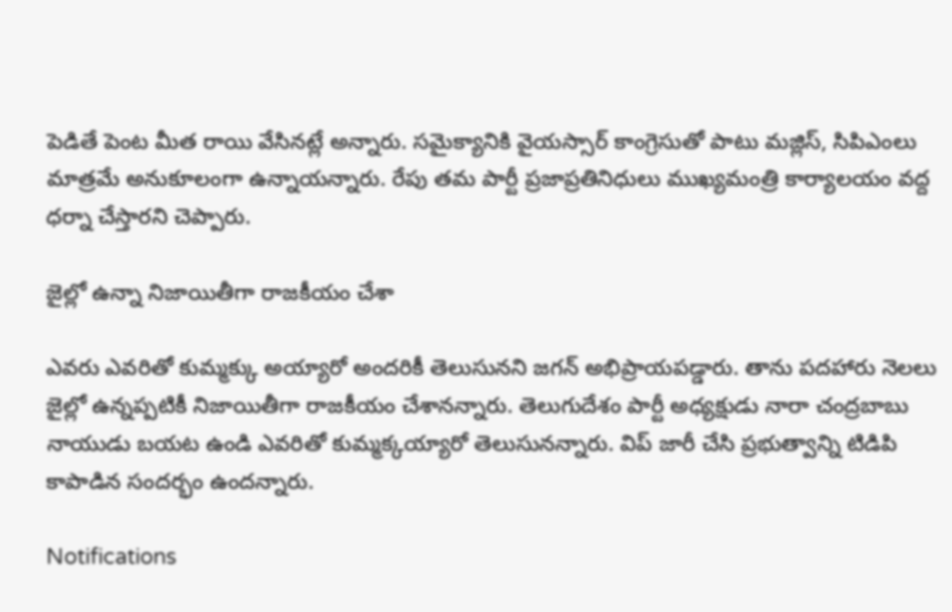పెడితే పెంట మీత రాయి వేసినట్లే అన్నారు. సమైక్యానికి వైయస్సార్ కాంగ్రెసుతో పాటు మజ్లిస్, సిపిఎంలు మాత్రమే అనుకూలంగా ఉన్నాయన్నారు. రేపు తమ పార్టీ ప్రజాప్రతినిధులు ముఖ్యమంత్రి కార్యాలయం వద్ద ధర్నా చేస్తారని చెప్పారు.

జైల్లో ఉన్నా నిజాయితీగా రాజకీయం చేశా

ఎవరు ఎవరితో కుమ్మక్కు అయ్యారో అందరికీ తెలుసునని జగన్ అభిప్రాయపడ్డారు. తాను పదహారు నెలలు జైల్లో ఉన్నప్పటికీ నిజాయితీగా రాజకీయం చేశానన్నారు. తెలుగుదేశం పార్టీ అధ్యక్షుడు నారా చంద్రబాబు నాయుడు బయట ఉండి ఎవరితో కుమ్మక్కయ్యారో తెలుసునన్నారు. విప్ జారీ చేసి ప్రభుత్వాన్ని టిడిపి కాపాడిన సందర్భం ఉందన్నారు.

Notifications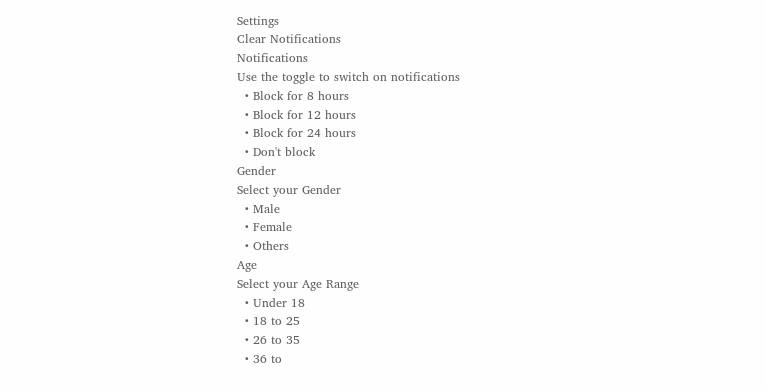Settings
Clear Notifications
Notifications
Use the toggle to switch on notifications
  • Block for 8 hours
  • Block for 12 hours
  • Block for 24 hours
  • Don't block
Gender
Select your Gender
  • Male
  • Female
  • Others
Age
Select your Age Range
  • Under 18
  • 18 to 25
  • 26 to 35
  • 36 to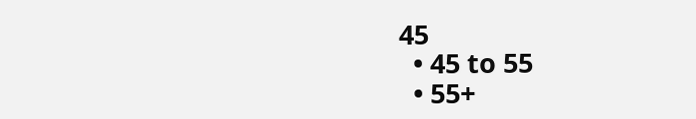45
  • 45 to 55
  • 55+